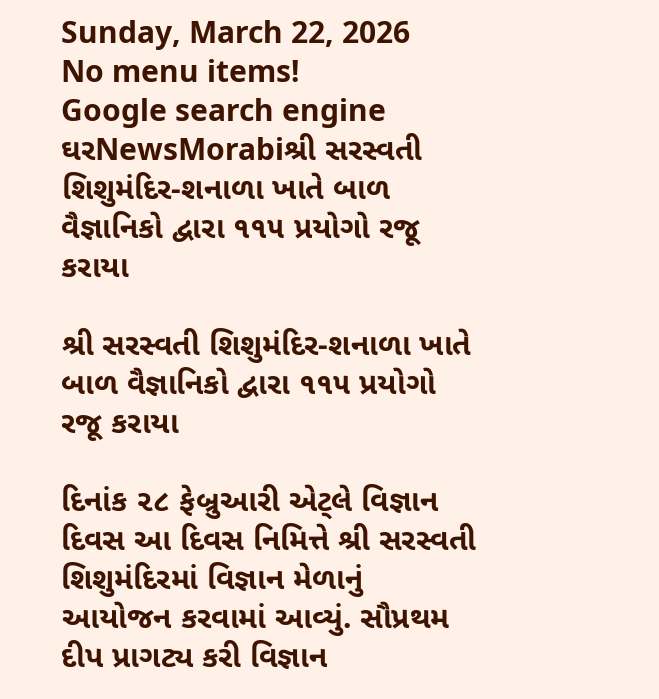Sunday, March 22, 2026
No menu items!
Google search engine
ઘરNewsMorabiશ્રી સરસ્વતી શિશુમંદિર-શનાળા ખાતે બાળ વૈજ્ઞાનિકો દ્વારા ૧૧૫ પ્રયોગો રજૂ કરાયા

શ્રી સરસ્વતી શિશુમંદિર-શનાળા ખાતે બાળ વૈજ્ઞાનિકો દ્વારા ૧૧૫ પ્રયોગો રજૂ કરાયા

દિનાંક ૨૮ ફેબ્રુઆરી એટ્લે વિજ્ઞાન દિવસ આ દિવસ નિમિત્તે શ્રી સરસ્વતી શિશુમંદિરમાં વિજ્ઞાન મેળાનું આયોજન કરવામાં આવ્યું. સૌપ્રથમ દીપ પ્રાગટ્ય કરી વિજ્ઞાન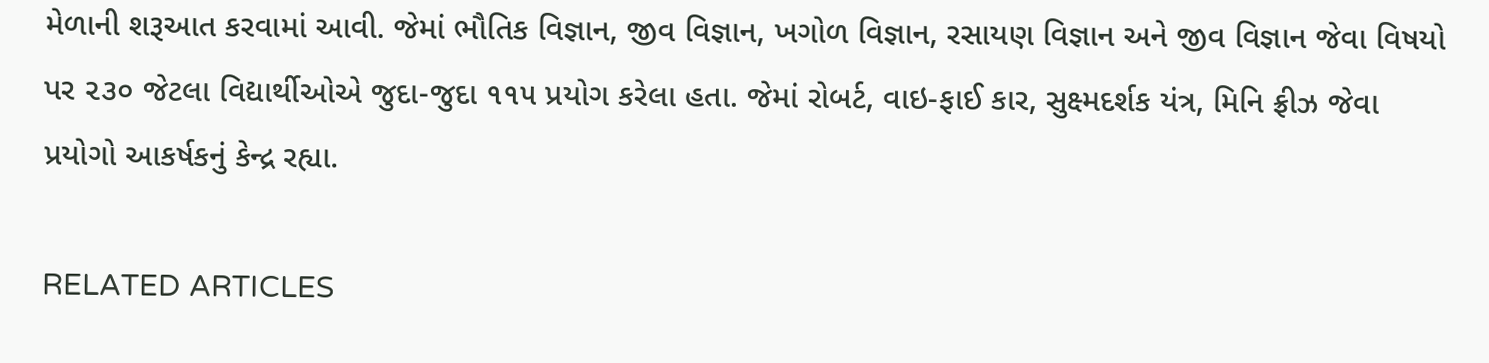મેળાની શરૂઆત કરવામાં આવી. જેમાં ભૌતિક વિજ્ઞાન, જીવ વિજ્ઞાન, ખગોળ વિજ્ઞાન, રસાયણ વિજ્ઞાન અને જીવ વિજ્ઞાન જેવા વિષયો પર ૨૩૦ જેટલા વિદ્યાર્થીઓએ જુદા-જુદા ૧૧૫ પ્રયોગ કરેલા હતા. જેમાં રોબર્ટ, વાઇ-ફાઈ કાર, સુક્ષ્મદર્શક યંત્ર, મિનિ ફ્રીઝ જેવા પ્રયોગો આકર્ષકનું કેન્દ્ર રહ્યા.

RELATED ARTICLES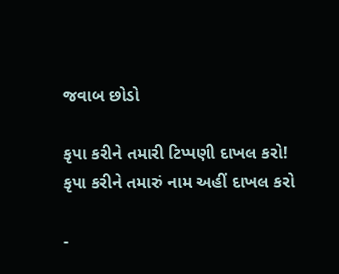જવાબ છોડો

કૃપા કરીને તમારી ટિપ્પણી દાખલ કરો!
કૃપા કરીને તમારું નામ અહીં દાખલ કરો

-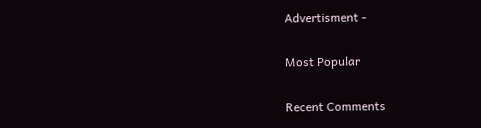Advertisment -

Most Popular

Recent Comments